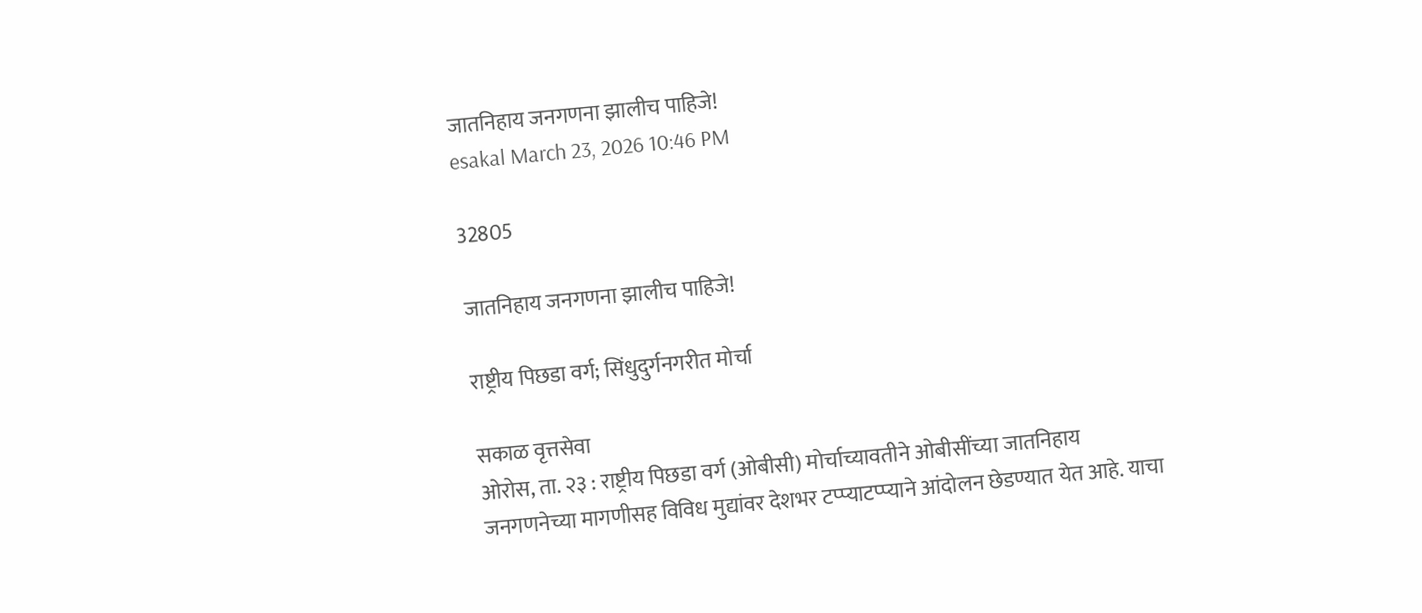जातनिहाय जनगणना झालीच पाहिजे!
esakal March 23, 2026 10:46 PM

32805

जातनिहाय जनगणना झालीच पाहिजे!

राष्ट्रीय पिछडा वर्ग; सिंधुदुर्गनगरीत मोर्चा

सकाळ वृत्तसेवा
ओरोस, ता. २३ : राष्ट्रीय पिछडा वर्ग (ओबीसी) मोर्चाच्यावतीने ओबीसींच्या जातनिहाय जनगणनेच्या मागणीसह विविध मुद्यांवर देशभर टप्प्याटप्प्याने आंदोलन छेडण्यात येत आहे. याचा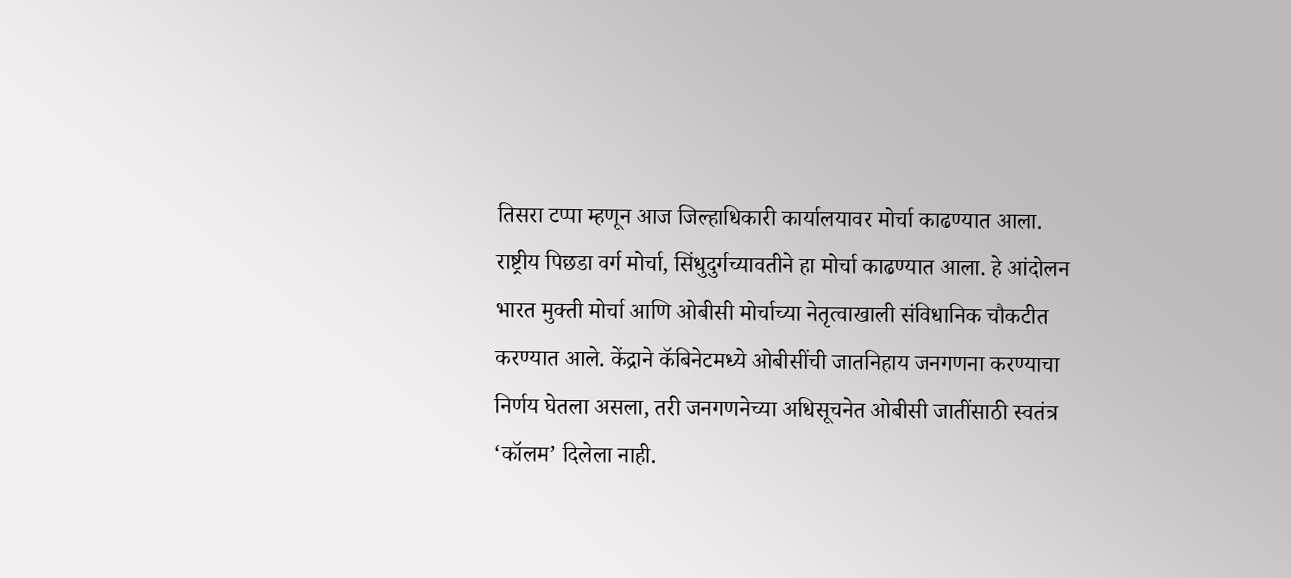तिसरा टप्पा म्हणून आज जिल्हाधिकारी कार्यालयावर मोर्चा काढण्यात आला.
राष्ट्रीय पिछडा वर्ग मोर्चा, सिंधुदुर्गच्यावतीने हा मोर्चा काढण्यात आला. हे आंदोलन भारत मुक्ती मोर्चा आणि ओबीसी मोर्चाच्या नेतृत्वाखाली संविधानिक चौकटीत करण्यात आले. केंद्राने कॅबिनेटमध्ये ओबीसींची जातनिहाय जनगणना करण्याचा निर्णय घेतला असला, तरी जनगणनेच्या अधिसूचनेत ओबीसी जातींसाठी स्वतंत्र ‘कॉलम’ दिलेला नाही.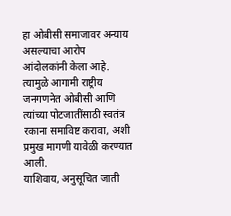हा ओबीसी समाजावर अन्याय असल्याचा आरोप आंदोलकांनी केला आहे. त्यामुळे आगामी राष्ट्रीय जनगणनेत ओबीसी आणि त्यांच्या पोटजातींसाठी स्वतंत्र रकाना समाविष्ट करावा, अशी प्रमुख मागणी यावेळी करण्यात आली.
याशिवाय, अनुसूचित जाती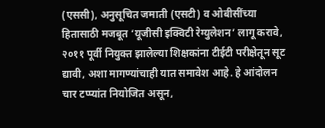(एससी), अनुसूचित जमाती (एसटी) व ओबीसींच्या हितासाठी मजबूत ‘यूजीसी इक्विटी रेग्युलेशन’ लागू करावे, २०११ पूर्वी नियुक्त झालेल्या शिक्षकांना टीईटी परीक्षेतून सूट द्यावी, अशा मागण्यांचाही यात समावेश आहे. हे आंदोलन चार टप्प्यांत नियोजित असून,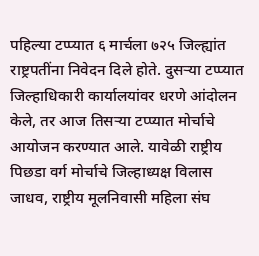पहिल्या टप्प्यात ६ मार्चला ७२५ जिल्ह्यांत राष्ट्रपतींना निवेदन दिले होते. दुसऱ्या टप्प्यात जिल्हाधिकारी कार्यालयांवर धरणे आंदोलन केले, तर आज तिसऱ्या टप्प्यात मोर्चाचे आयोजन करण्यात आले. यावेळी राष्ट्रीय पिछडा वर्ग मोर्चाचे जिल्हाध्यक्ष विलास जाधव, राष्ट्रीय मूलनिवासी महिला संघ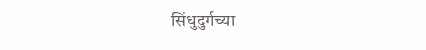सिंधुदुर्गच्या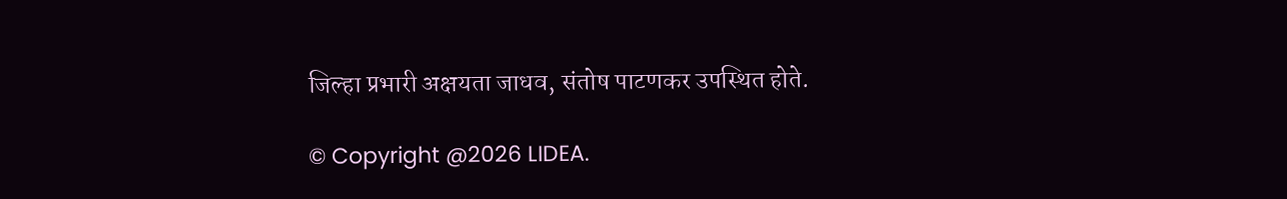जिल्हा प्रभारी अक्षयता जाधव, संतोष पाटणकर उपस्थित होते.

© Copyright @2026 LIDEA.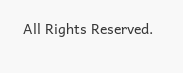All Rights Reserved.